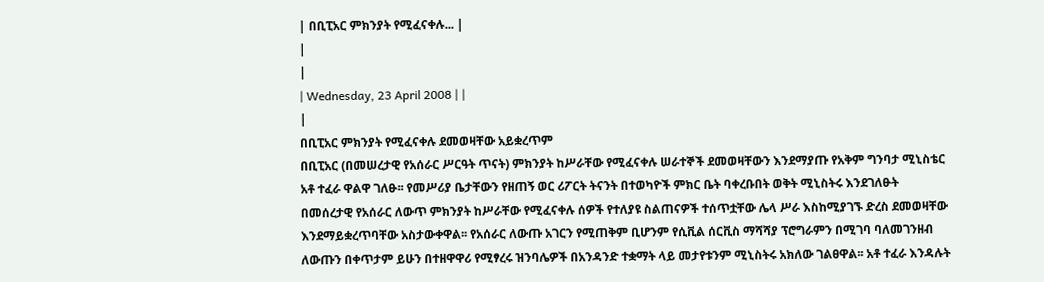| በቢፒአር ምክንያት የሚፈናቀሉ... |
|
|
| Wednesday, 23 April 2008 | |
|
በቢፒአር ምክንያት የሚፈናቀሉ ደመወዛቸው አይቋረጥም
በቢፒአር (በመሠረታዊ የአሰራር ሥርዓት ጥናት) ምክንያት ከሥራቸው የሚፈናቀሉ ሠራተኞች ደመወዛቸውን እንደማያጡ የአቅም ግንባታ ሚኒስቴር አቶ ተፈራ ዋልዋ ገለፁ፡፡ የመሥሪያ ቤታቸውን የዘጠኝ ወር ሪፖርት ትናንት በተወካዮች ምክር ቤት ባቀረቡበት ወቅት ሚኒስትሩ እንደገለፁት በመሰረታዊ የአሰራር ለውጥ ምክንያት ከሥራቸው የሚፈናቀሉ ሰዎች የተለያዩ ስልጠናዎች ተሰጥቷቸው ሌላ ሥራ እስከሚያገኙ ድረስ ደመወዛቸው እንደማይቋረጥባቸው አስታውቀዋል፡፡ የአሰራር ለውጡ አገርን የሚጠቅም ቢሆንም የሲቪል ሰርቪስ ማሻሻያ ፕሮግራምን በሚገባ ባለመገንዘብ ለውጡን በቀጥታም ይሁን በተዘዋዋሪ የሚፃረሩ ዝንባሌዎች በአንዳንድ ተቋማት ላይ መታየቱንም ሚኒስትሩ አክለው ገልፀዋል፡፡ አቶ ተፈራ እንዳሉት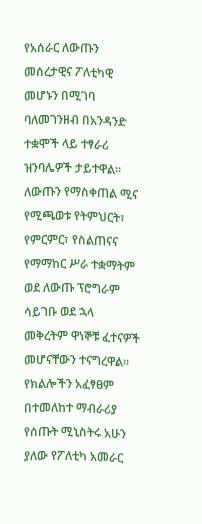የአሰራር ለውጡን መሰረታዊና ፖለቲካዊ መሆኑን በሚገባ ባለመገንዘብ በአንዳንድ ተቋሞች ላይ ተፃራሪ ዝንባሌዎች ታይተዋል፡፡ ለውጡን የማስቀጠል ሚና የሚጫወቱ የትምህርት፣ የምርምር፣ የስልጠናና የማማከር ሥራ ተቋማትም ወደ ለውጡ ፕሮግራም ሳይገቡ ወደ ኋላ መቅረትም ዋነኞቹ ፈተናዎች መሆናቸውን ተናግረዋል፡፡ የክልሎችን አፈፃፀም በተመለከተ ማብራሪያ የሰጡት ሚኒስትሩ አሁን ያለው የፖለቲካ አመራር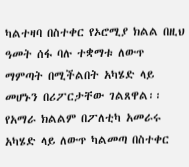ካልተዛባ በስተቀር የኦሮሚያ ክልል በዚህ ዓመት ሰፋ ባሉ ተቋማቱ ለውጥ ማምጣት በሚችልበት አካሄድ ላይ መሆኑን በሪፖርታቸው ገልጸዋል፡፡ የአማራ ክልልም በፖለቲካ አመራሩ አካሄድ ላይ ለውጥ ካልመጣ በስተቀር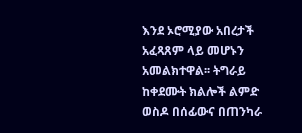እንደ ኦሮሚያው አበረታች አፈጻጸም ላይ መሆኑን አመልክተዋል፡፡ ትግራይ ከቀደሙት ክልሎች ልምድ ወስዶ በሰፊውና በጠንካራ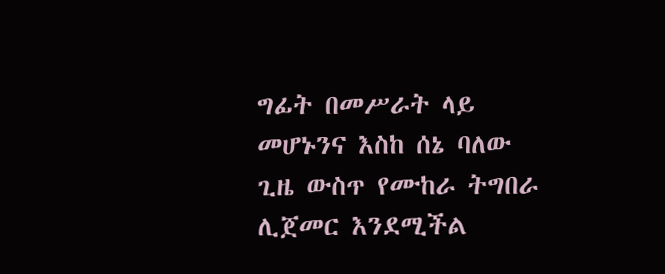ግፊት በመሥራት ላይ መሆኑንና እስከ ሰኔ ባለው ጊዜ ውስጥ የሙከራ ትግበራ ሊጀመር እንደሚችል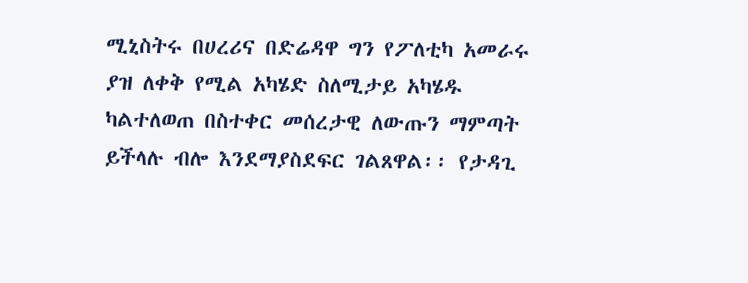ሚኒስትሩ በሀረሪና በድሬዳዋ ግን የፖለቲካ አመራሩ ያዝ ለቀቅ የሚል አካሄድ ስለሚታይ አካሄዱ ካልተለወጠ በስተቀር መሰረታዊ ለውጡን ማምጣት ይችላሉ ብሎ እንደማያስደፍር ገልጸዋል፡፡ የታዳጊ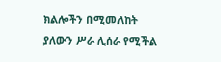ክልሎችን በሚመለከት ያለውን ሥራ ሊሰራ የሚችል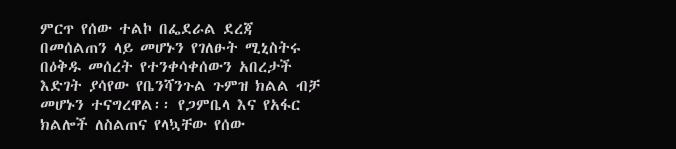ምርጥ የሰው ተልኮ በፌደራል ደረጃ በመሰልጠን ላይ መሆኑን የገለፁት ሚኒስትሩ በዕቅዱ መሰረት የተንቀሳቀሰውን አበረታች እድገት ያሳየው የቤንሻንጉል ጉምዝ ክልል ብቻ መሆኑን ተናግረዋል፡፡ የጋምቤላ እና የአፋር ክልሎች ለስልጠና የላኳቸው የሰው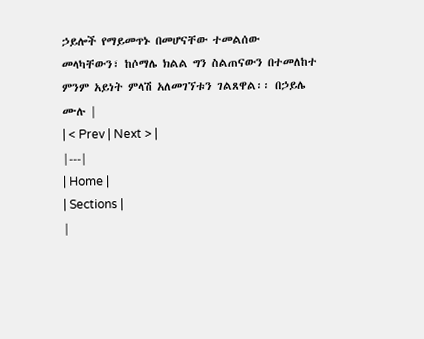ኃይሎች የማይመጥኑ በመሆናቸው ተመልሰው መላካቸውን፣ ከሶማሌ ክልል ግን ስልጠናውን በተመለከተ ምንም አይነት ምላሽ አለመገኘቱን ገልጸዋል፡፡ በኃይሌ ሙሉ |
| < Prev | Next > |
|---|
| Home |
| Sections |
|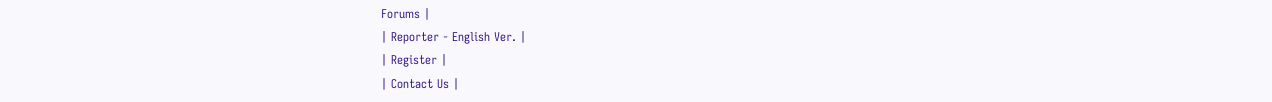Forums |
| Reporter - English Ver. |
| Register |
| Contact Us |